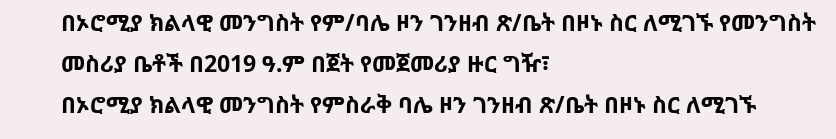በኦሮሚያ ክልላዊ መንግስት የም/ባሌ ዞን ገንዘብ ጽ/ቤት በዞኑ ስር ለሚገኙ የመንግስት መስሪያ ቤቶች በ2019 ዓ.ም በጀት የመጀመሪያ ዙር ግዥ፣
በኦሮሚያ ክልላዊ መንግስት የምስራቅ ባሌ ዞን ገንዘብ ጽ/ቤት በዞኑ ስር ለሚገኙ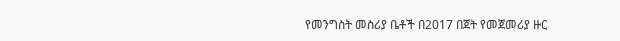የመንግስት መስሪያ ቤቶች በ2017 በጀት የመጀመሪያ ዙር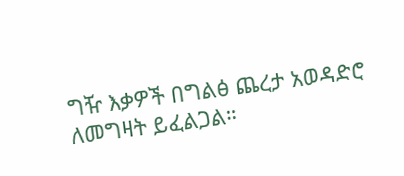ግዥ እቃዎች በግልፅ ጨረታ አወዳድሮ ለመግዛት ይፈልጋል።